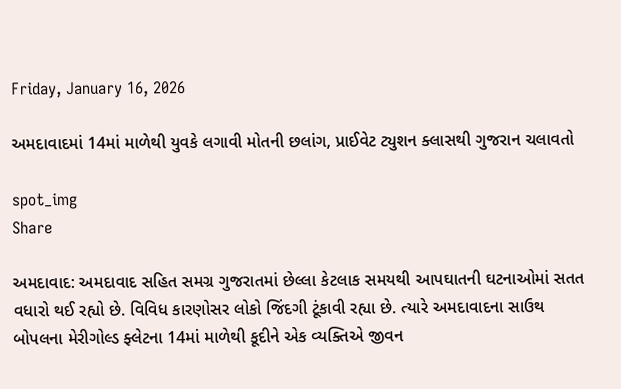Friday, January 16, 2026

અમદાવાદમાં 14માં માળેથી યુવકે લગાવી મોતની છલાંગ, પ્રાઈવેટ ટ્યુશન ક્લાસથી ગુજરાન ચલાવતો

spot_img
Share

અમદાવાદ: અમદાવાદ સહિત સમગ્ર ગુજરાતમાં છેલ્લા કેટલાક સમયથી આપઘાતની ઘટનાઓમાં સતત વધારો થઈ રહ્યો છે. વિવિધ કારણોસર લોકો જિંદગી ટૂંકાવી રહ્યા છે. ત્યારે અમદાવાદના સાઉથ બોપલના મેરીગોલ્ડ ફ્લેટના 14માં માળેથી કૂદીને એક વ્યક્તિએ જીવન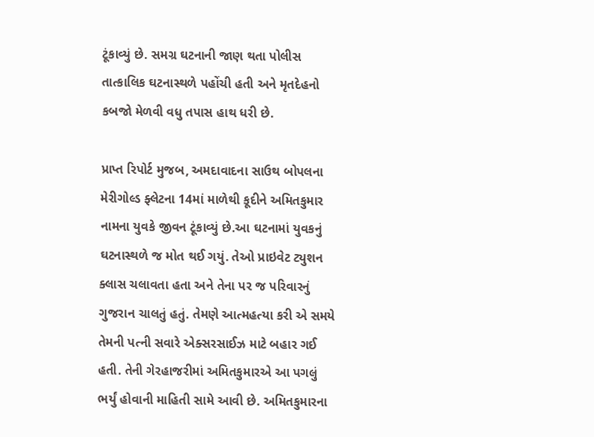ટૂંકાવ્યું છે. સમગ્ર ઘટનાની જાણ થતા પોલીસ તાત્કાલિક ઘટનાસ્થળે પહોંચી હતી અને મૃતદેહનો કબજો મેળવી વધુ તપાસ હાથ ધરી છે.

પ્રાપ્ત રિપોર્ટ મુજબ, અમદાવાદના સાઉથ બોપલના મેરીગોલ્ડ ફ્લેટના 14માં માળેથી કૂદીને અમિતકુમાર નામના યુવકે જીવન ટૂંકાવ્યું છે.આ ઘટનામાં યુવકનું ઘટનાસ્થળે જ મોત થઈ ગયું. તેઓ પ્રાઇવેટ ટ્યુશન ક્લાસ ચલાવતા હતા અને તેના પર જ પરિવારનું ગુજરાન ચાલતું હતું. તેમણે આત્મહત્યા કરી એ સમયે તેમની પત્ની સવારે એક્સરસાઈઝ માટે બહાર ગઈ હતી. તેની ગેરહાજરીમાં અમિતકુમારએ આ પગલું ભર્યું હોવાની માહિતી સામે આવી છે. અમિતકુમારના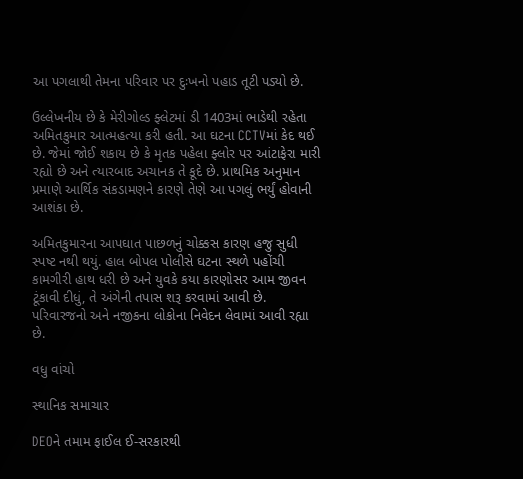આ પગલાથી તેમના પરિવાર પર દુઃખનો પહાડ તૂટી પડ્યો છે.

ઉલ્લેખનીય છે કે મેરીગોલ્ડ ફ્લેટમાં ડી 1403માં ભાડેથી રહેતા અમિતકુમાર આત્મહત્યા કરી હતી. આ ઘટના CCTVમાં કેદ થઈ છે. જેમાં જોઈ શકાય છે કે મૃતક પહેલા ફ્લોર પર આંટાફેરા મારી રહ્યો છે અને ત્યારબાદ અચાનક તે કૂદે છે. પ્રાથમિક અનુમાન પ્રમાણે આર્થિક સંકડામણને કારણે તેણે આ પગલું ભર્યું હોવાની આશંકા છે.

અમિતકુમારના આપઘાત પાછળનું ચોક્કસ કારણ હજુ સુધી સ્પષ્ટ નથી થયું. હાલ બોપલ પોલીસે ઘટના સ્થળે પહોંચી કામગીરી હાથ ધરી છે અને યુવકે કયા કારણોસર આમ જીવન ટૂંકાવી દીધું, તે અંગેની તપાસ શરૂ કરવામાં આવી છે. પરિવારજનો અને નજીકના લોકોના નિવેદન લેવામાં આવી રહ્યા છે.

વધુ વાંચો

સ્થાનિક સમાચાર

DEOને તમામ ફાઈલ ઈ-સરકારથી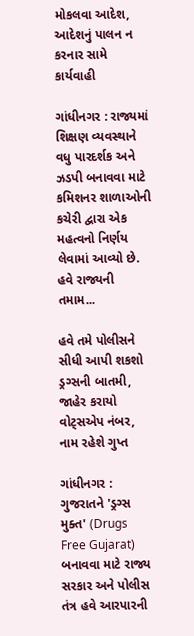મોકલવા આદેશ, આદેશનું પાલન ન કરનાર સામે કાર્યવાહી

ગાંધીનગર : રાજ્યમાં શિક્ષણ વ્યવસ્થાને વધુ પારદર્શક અને ઝડપી બનાવવા માટે કમિશનર શાળાઓની કચેરી દ્વારા એક મહત્વનો નિર્ણય લેવામાં આવ્યો છે. હવે રાજ્યની તમામ...

હવે તમે પોલીસને સીધી આપી શકશો ડ્રગ્સની બાતમી, જાહેર કરાયો વોટ્સએપ નંબર, નામ રહેશે ગુપ્ત

ગાંધીનગર : ગુજરાતને 'ડ્રગ્સ મુક્ત' (Drugs Free Gujarat) બનાવવા માટે રાજ્ય સરકાર અને પોલીસ તંત્ર હવે આરપારની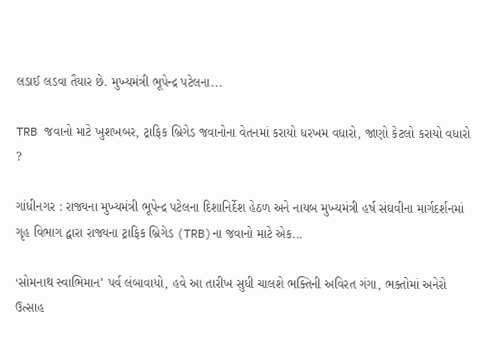લડાઈ લડવા તૈયાર છે. મુખ્યમંત્રી ભૂપેન્દ્ર પટેલના...

TRB જવાનો માટે ખુશખબર, ટ્રાફિક બ્રિગેડ જવાનોના વેતનમાં કરાયો ધરખમ વધારો, જાણો કેટલો કરાયો વધારો ?

ગાંધીનગર : રાજ્યના મુખ્યમંત્રી ભૂપેન્દ્ર પટેલના દિશાનિર્દેશ હેઠળ અને નાયબ મુખ્યમંત્રી હર્ષ સંઘવીના માર્ગદર્શનમાં ગૃહ વિભાગ દ્વારા રાજ્યના ટ્રાફિક બ્રિગેડ (TRB)ના જવાનો માટે એક...

‘સોમનાથ સ્વાભિમાન’ પર્વ લંબાવાયો, હવે આ તારીખ સુધી ચાલશે ભક્તિની અવિરત ગંગા, ભક્તોમાં અનેરો ઉત્સાહ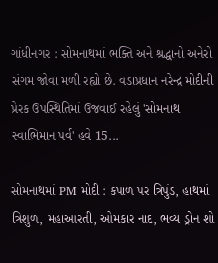ગાંધીનગર : સોમનાથમાં ભક્તિ અને શ્રદ્ધાનો અનેરો સંગમ જોવા મળી રહ્યો છે. વડાપ્રધાન નરેન્દ્ર મોદીની પ્રેરક ઉપસ્થિતિમાં ઉજવાઈ રહેલું 'સોમનાથ સ્વાભિમાન પર્વ' હવે 15...

સોમનાથમાં PM મોદી : કપાળ પર ત્રિપુંડ, હાથમાં ત્રિશુળ, મહાઆરતી, ઓમકાર નાદ, ભવ્ય ડ્રોન શો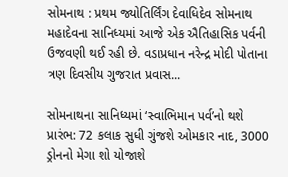સોમનાથ : પ્રથમ જ્યોતિર્લિંગ દેવાધિદેવ સોમનાથ મહાદેવના સાનિધ્યમાં આજે એક ઐતિહાસિક પર્વની ઉજવણી થઈ રહી છે. વડાપ્રધાન નરેન્દ્ર મોદી પોતાના ત્રણ દિવસીય ગુજરાત પ્રવાસ...

સોમનાથના સાનિધ્યમાં ‘સ્વાભિમાન પર્વ’નો થશે પ્રારંભ: 72 કલાક સુધી ગુંજશે ઓમકાર નાદ, 3000 ડ્રોનનો મેગા શો યોજાશે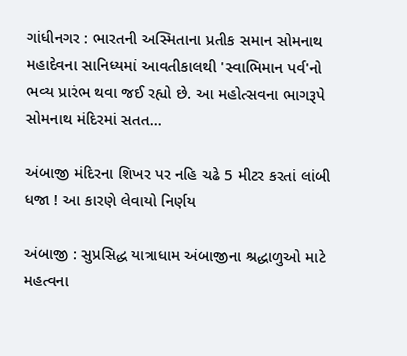ગાંધીનગર : ભારતની અસ્મિતાના પ્રતીક સમાન સોમનાથ મહાદેવના સાનિધ્યમાં આવતીકાલથી 'સ્વાભિમાન પર્વ'નો ભવ્ય પ્રારંભ થવા જઈ રહ્યો છે. આ મહોત્સવના ભાગરૂપે સોમનાથ મંદિરમાં સતત...

અંબાજી મંદિરના શિખર પર નહિ ચઢે 5 મીટર કરતાં લાંબી ધજા ! આ કારણે લેવાયો નિર્ણય

અંબાજી : સુપ્રસિદ્ધ યાત્રાધામ અંબાજીના શ્રદ્ધાળુઓ માટે મહત્વના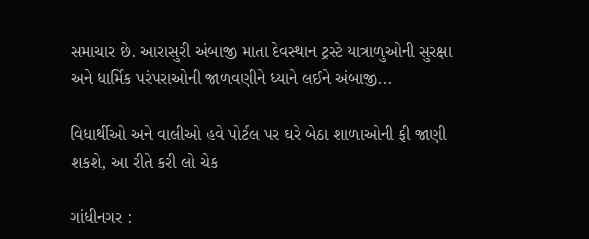સમાચાર છે. આરાસુરી અંબાજી માતા દેવસ્થાન ટ્રસ્ટે યાત્રાળુઓની સુરક્ષા અને ધાર્મિક પરંપરાઓની જાળવણીને ધ્યાને લઈને અંબાજી...

વિધાર્થીઓ અને વાલીઓ હવે પોર્ટલ પર ઘરે બેઠા શાળાઓની ફી જાણી શકશે, આ રીતે કરી લો ચેક

ગાંધીનગર :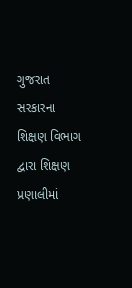ગુજરાત સરકારના શિક્ષણ વિભાગ દ્વારા શિક્ષણ પ્રણાલીમાં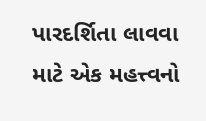પારદર્શિતા લાવવા માટે એક મહત્ત્વનો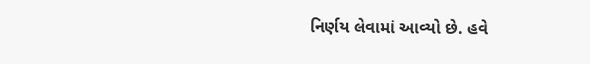નિર્ણય લેવામાં આવ્યો છે. હવે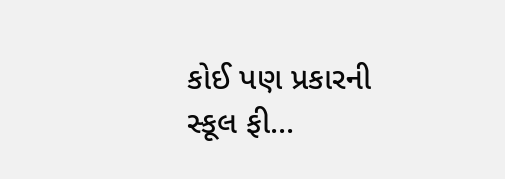કોઈ પણ પ્રકારની સ્કૂલ ફી...